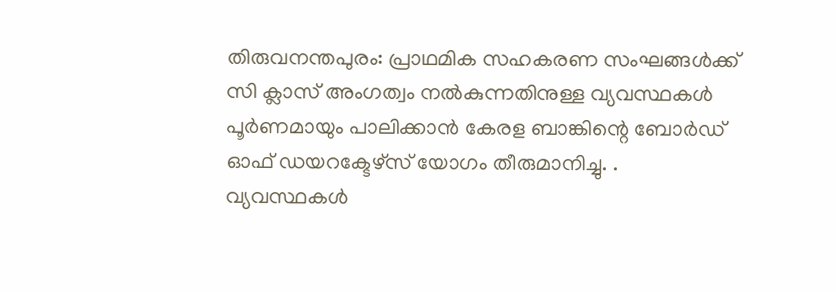തിരുവനന്തപുരം: പ്രാഥമിക സഹകരണ സംഘങ്ങൾക്ക് സി ക്ലാസ് അംഗത്വം നൽകുന്നതിനുള്ള വ്യവസ്ഥകൾ പൂർണമായും പാലിക്കാൻ കേരള ബാങ്കിന്റെ ബോർഡ് ഓഫ് ഡയറക്ടേഴ്സ് യോഗം തീരുമാനിച്ചു. .
വ്യവസ്ഥകൾ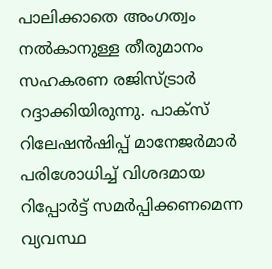പാലിക്കാതെ അംഗത്വം നൽകാനുള്ള തീരുമാനം സഹകരണ രജിസ്ട്രാർ റദ്ദാക്കിയിരുന്നു. പാക്സ് റിലേഷൻഷിപ്പ് മാനേജർമാർ പരിശോധിച്ച് വിശദമായ റിപ്പോർട്ട് സമർപ്പിക്കണമെന്ന വ്യവസ്ഥ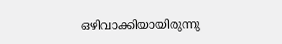ഒഴിവാക്കിയായിരുന്നു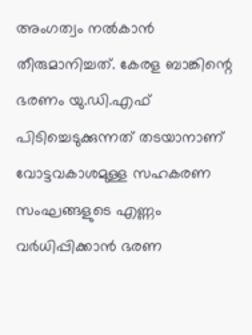അംഗത്വം നൽകാൻ തീരുമാനിച്ചത്. കേരള ബാങ്കിന്റെ ഭരണം യു.ഡി.എഫ് പിടിച്ചെടുക്കുന്നത് തടയാനാണ് വോട്ടവകാശമുള്ള സഹകരണ സംഘങ്ങളുടെ എണ്ണം വർധിപ്പിക്കാൻ ഭരണ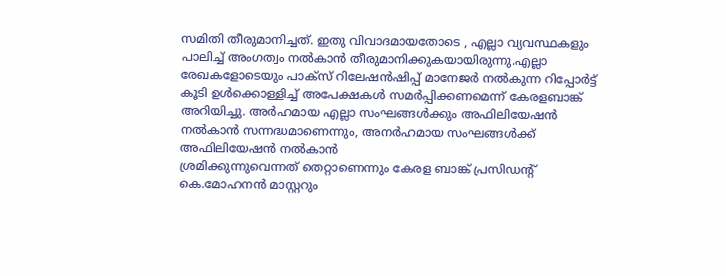സമിതി തീരുമാനിച്ചത്. ഇതു വിവാദമായതോടെ , എല്ലാ വ്യവസ്ഥകളും പാലിച്ച് അംഗത്വം നൽകാൻ തീരുമാനിക്കുകയായിരുന്നു.എല്ലാ രേഖകളോടെയും പാക്സ് റിലേഷൻഷിപ്പ് മാനേജർ നൽകുന്ന റിപ്പോർട്ട് കൂടി ഉൾക്കൊള്ളിച്ച് അപേക്ഷകൾ സമർപ്പിക്കണമെന്ന് കേരളബാങ്ക് അറിയിച്ചു. അർഹമായ എല്ലാ സംഘങ്ങൾക്കും അഫിലിയേഷൻ നൽകാൻ സന്നദ്ധമാണെന്നും, അനർഹമായ സംഘങ്ങൾക്ക് അഫിലിയേഷൻ നൽകാൻ
ശ്രമിക്കുന്നുവെന്നത് തെറ്റാണെന്നും കേരള ബാങ്ക് പ്രസിഡന്റ് കെ.മോഹനൻ മാസ്റ്ററും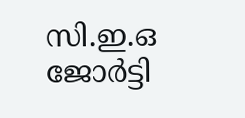സി.ഇ.ഒ ജോർട്ടി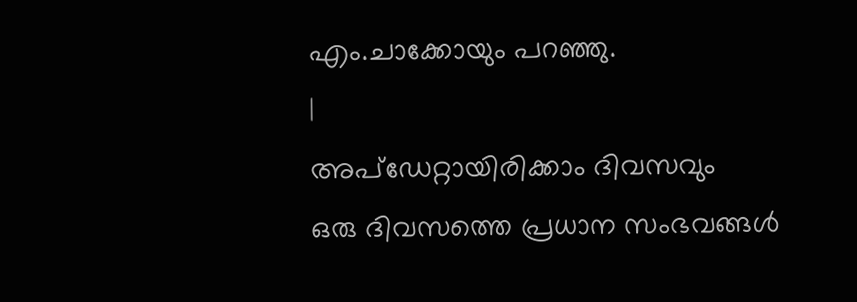എം.ചാക്കോയും പറഞ്ഞു.
|
അപ്ഡേറ്റായിരിക്കാം ദിവസവും
ഒരു ദിവസത്തെ പ്രധാന സംഭവങ്ങൾ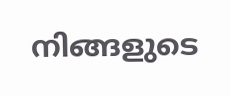നിങ്ങളുടെ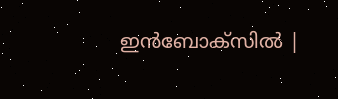ഇൻബോക്സിൽ |